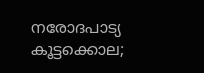നരോദപാട്യ കൂട്ടക്കൊല;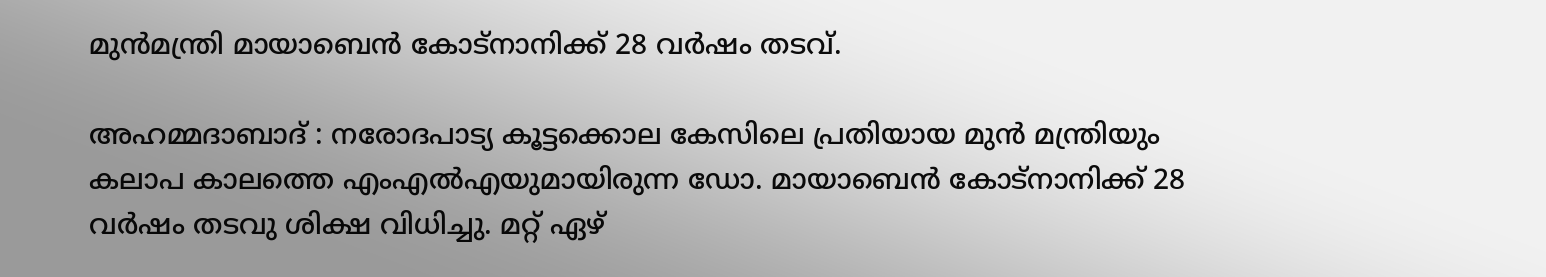മുന്‍മന്ത്രി മായാബെന്‍ കോട്‌നാനിക്ക് 28 വര്‍ഷം തടവ്.

അഹമ്മദാബാദ് : നരോദപാട്യ കൂട്ടക്കൊല കേസിലെ പ്രതിയായ മുന്‍ മന്ത്രിയും കലാപ കാലത്തെ എംഎല്‍എയുമായിരുന്ന ഡോ. മായാബെന്‍ കോട്‌നാനിക്ക് 28 വര്‍ഷം തടവു ശിക്ഷ വിധിച്ചു. മറ്റ് ഏഴ്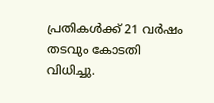പ്രതികള്‍ക്ക് 21 വര്‍ഷം തടവും കോടതി വിധിച്ചു.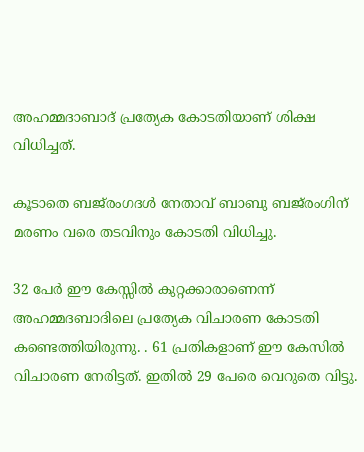അഹമ്മദാബാദ് പ്രത്യേക കോടതിയാണ് ശിക്ഷ വിധിച്ചത്.

കൂടാതെ ബജ്‌രംഗദള്‍ നേതാവ് ബാബു ബജ്‌രംഗിന് മരണം വരെ തടവിനും കോടതി വിധിച്ചു.

32 പേര്‍ ഈ കേസ്സില്‍ കുറ്റക്കാരാണെന്ന് അഹമ്മദബാദിലെ പ്രത്യേക വിചാരണ കോടതി കണ്ടെത്തിയിരുന്നു. . 61 പ്രതികളാണ് ഈ കേസില്‍ വിചാരണ നേരിട്ടത്. ഇതില്‍ 29 പേരെ വെറുതെ വിട്ടു.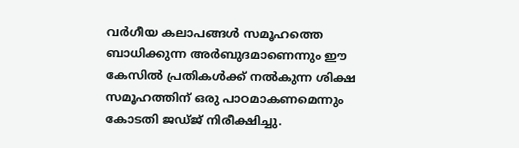വര്‍ഗീയ കലാപങ്ങള്‍ സമൂഹത്തെ ബാധിക്കുന്ന അര്‍ബുദമാണെന്നും ഈ കേസില്‍ പ്രതികള്‍ക്ക് നല്‍കുന്ന ശിക്ഷ സമൂഹത്തിന് ഒരു പാഠമാകണമെന്നും കോടതി ജഡ്ജ് നിരീക്ഷിച്ചു.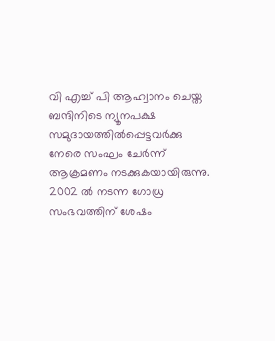വി എച്ച് പി ആഹ്വാനം ചെയ്ത ബന്ദിനിടെ ന്യൂനപക്ഷ സമുദായത്തില്‍പ്പെട്ടവര്‍ക്കു നേരെ സംഘം ചേര്‍ന്ന് ആക്രമണം നടക്കുകയായിരുന്നു. 2002 ല്‍ നടന്ന ഗോധ്ര സംഭവത്തിന് ശേഷം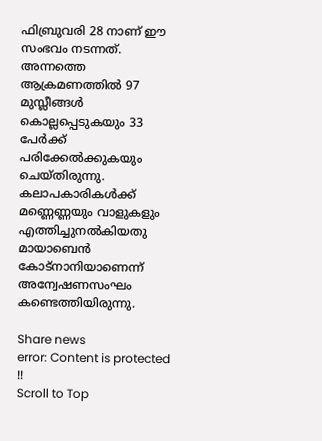ഫിബ്രുവരി 28 നാണ് ഈ സംഭവം നടന്നത്. അന്നത്തെ ആക്രമണത്തില്‍ 97 മുസ്ലീങ്ങള്‍ കൊല്ലപ്പെടുകയും 33 പേര്‍ക്ക് പരിക്കേല്‍ക്കുകയും ചെയ്തിരുന്നു. കലാപകാരികള്‍ക്ക്‌ മണ്ണെണ്ണയും വാളുകളും എത്തിച്ചുനല്‍കിയതു മായാബെന്‍ കോട്‌നാനിയാണെന്ന്‌ അന്വേഷണസംഘം കണ്ടെത്തിയിരുന്നു.

Share news
error: Content is protected !!
Scroll to Top